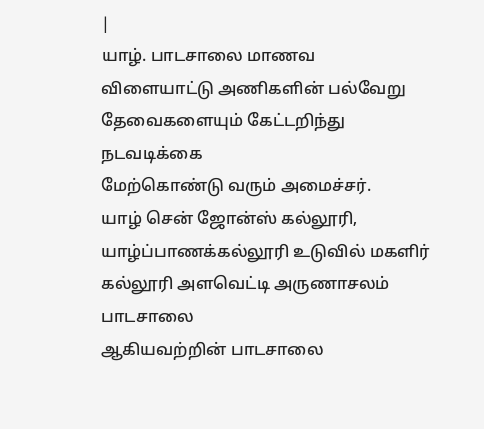|
யாழ். பாடசாலை மாணவ
விளையாட்டு அணிகளின் பல்வேறு
தேவைகளையும் கேட்டறிந்து நடவடிக்கை
மேற்கொண்டு வரும் அமைச்சர்.
யாழ் சென் ஜோன்ஸ் கல்லூரி,
யாழ்ப்பாணக்கல்லூரி உடுவில் மகளிர்
கல்லூரி அளவெட்டி அருணாசலம் பாடசாலை
ஆகியவற்றின் பாடசாலை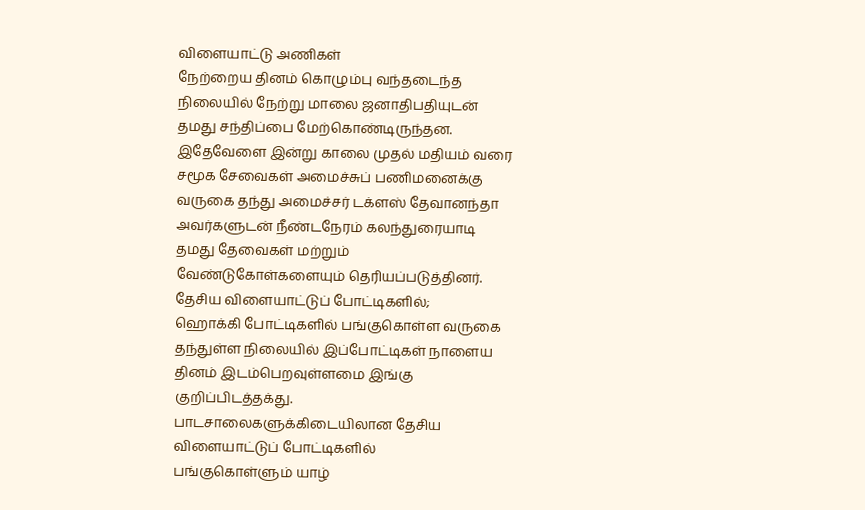விளையாட்டு அணிகள்
நேற்றைய தினம் கொழும்பு வந்தடைந்த
நிலையில் நேற்று மாலை ஜனாதிபதியுடன்
தமது சந்திப்பை மேற்கொண்டிருந்தன.
இதேவேளை இன்று காலை முதல் மதியம் வரை
சமூக சேவைகள் அமைச்சுப் பணிமனைக்கு
வருகை தந்து அமைச்சர் டக்ளஸ் தேவானந்தா
அவர்களுடன் நீண்டநேரம் கலந்துரையாடி
தமது தேவைகள் மற்றும்
வேண்டுகோள்களையும் தெரியப்படுத்தினர்.
தேசிய விளையாட்டுப் போட்டிகளில்;
ஹொக்கி போட்டிகளில் பங்குகொள்ள வருகை
தந்துள்ள நிலையில் இப்போட்டிகள் நாளைய
தினம் இடம்பெறவுள்ளமை இங்கு
குறிப்பிடத்தக்து.
பாடசாலைகளுக்கிடையிலான தேசிய
விளையாட்டுப் போட்டிகளில்
பங்குகொள்ளும் யாழ்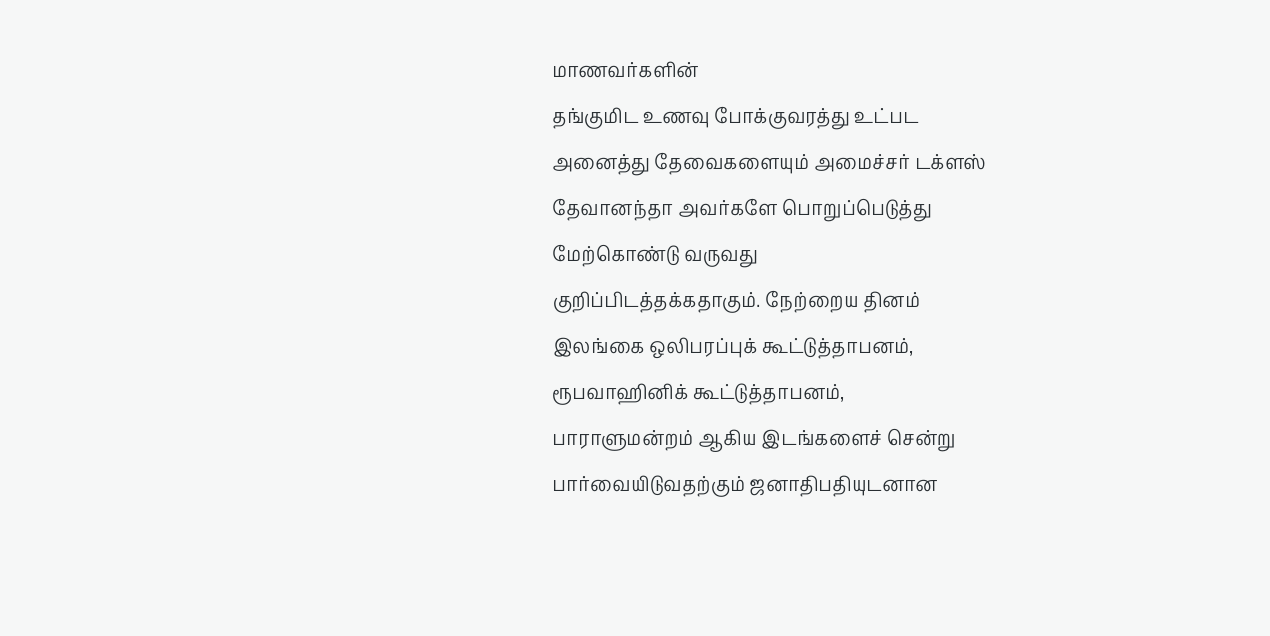மாணவர்களின்
தங்குமிட உணவு போக்குவரத்து உட்பட
அனைத்து தேவைகளையும் அமைச்சர் டக்ளஸ்
தேவானந்தா அவர்களே பொறுப்பெடுத்து
மேற்கொண்டு வருவது
குறிப்பிடத்தக்கதாகும். நேற்றைய தினம்
இலங்கை ஒலிபரப்புக் கூட்டுத்தாபனம்,
ரூபவாஹினிக் கூட்டுத்தாபனம்,
பாராளுமன்றம் ஆகிய இடங்களைச் சென்று
பார்வையிடுவதற்கும் ஜனாதிபதியுடனான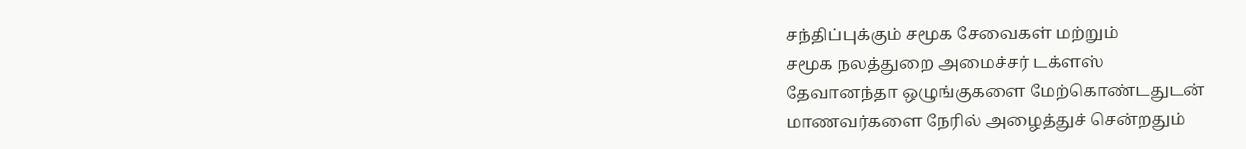சந்திப்புக்கும் சமூக சேவைகள் மற்றும்
சமூக நலத்துறை அமைச்சர் டக்ளஸ்
தேவானந்தா ஒழுங்குகளை மேற்கொண்டதுடன்
மாணவர்களை நேரில் அழைத்துச் சென்றதும்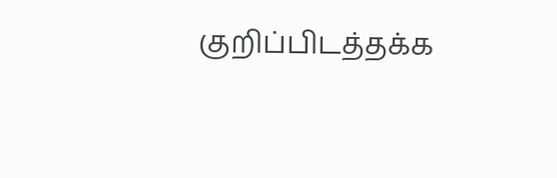குறிப்பிடத்தக்க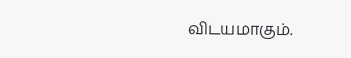விடயமாகும்.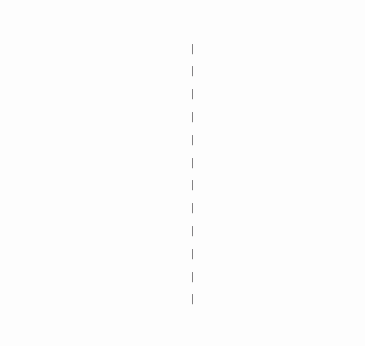|
|
|
|
|
|
|
|
|
|
|
|